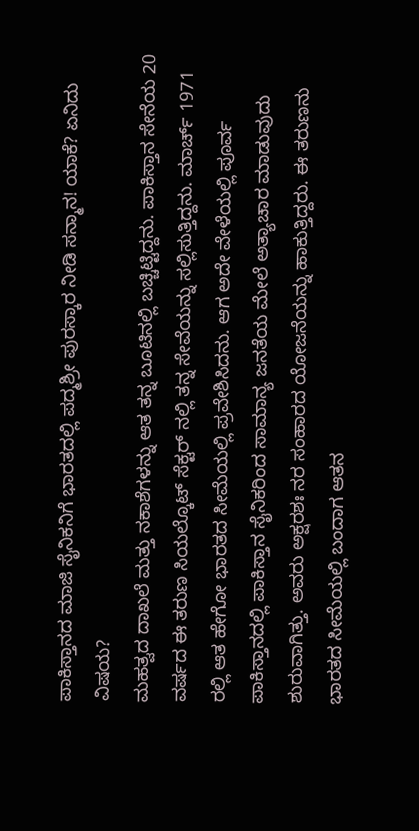ಪಾಕಿಸ್ತಾನದ ಮಾಜಿ ಸೈನಿಕನಿಗೆ ಭಾರತದಲ್ಲಿ ಪದ್ಮಶ್ರೀ ಪುರಸ್ಕಾರ ನೀಡಿ ಸನ್ಮಾನ! ಯಾಕೆ? ಏನಿದು ವಿಷಯ?
ಮಹತ್ವದ ದಾಖಲೆ ಮತ್ತು ನಕಾಶೆಗಳನ್ನು ಆತ ತನ್ನ ಬೂಟಿನಲ್ಲಿ ಬಚ್ಚಿಟ್ಟಿದ್ದನು. ಪಾಕಿಸ್ತಾನ ಸೇನೆಯ 20 ವರ್ಷದ ಈ ತರುಣ ಸಿಯಲ್ಕೊಟ್ ಸೆಕ್ಟರ್ ನಲ್ಲಿ ತನ್ನ ಸೇವೆಯನ್ನು ಸಲ್ಲಿಸುತ್ತಿದ್ದನು. ಮಾರ್ಚ್ 1971 ರಲ್ಲಿ ಆತ ಹೇಗೋ ಭಾರತದ ಸೀಮೆಯಲ್ಲಿ ಪ್ರವೇಶಿಸಿದನು. ಆಗ ಅದೇ ವೇಳೆಯಲ್ಲಿ ಪೂರ್ವ ಪಾಕಿಸ್ತಾನದಲ್ಲಿ ಪಾಕಿಸ್ತಾನ ಸೈನಿಕರಿಂದ ಸಾಮಾನ್ಯ ಜನತೆಯ ಮೇಲೆ ಅತ್ಯಾಚಾರ ಮಾಡುವುದು ಶುರುವಾಗಿತ್ತು. ಅವರು ಅಕ್ಷರಶಃ ನರ ಸಂಹಾರದ ಯೋಜನೆಯನ್ನು ಹಾಕುತ್ತಿದ್ದರು. ಈ ತರುಣನು ಭಾರತದ ಸೀಮೆಯಲ್ಲಿ ಬಂದಾಗ ಆತನ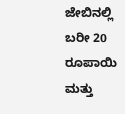ಜೇಬಿನಲ್ಲಿ ಬರೀ 20 ರೂಪಾಯಿ ಮತ್ತು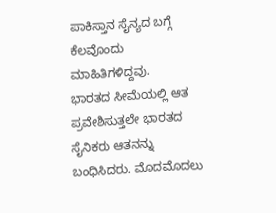ಪಾಕಿಸ್ತಾನ ಸೈನ್ಯದ ಬಗ್ಗೆ ಕೆಲವೊಂದು ಮಾಹಿತಿಗಳಿದ್ದವು.
ಭಾರತದ ಸೀಮೆಯಲ್ಲಿ ಆತ ಪ್ರವೇಶಿಸುತ್ತಲೇ ಭಾರತದ ಸೈನಿಕರು ಆತನನ್ನು ಬಂಧಿಸಿದರು. ಮೊದಮೊದಲು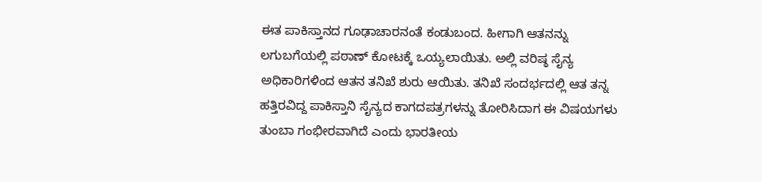ಈತ ಪಾಕಿಸ್ತಾನದ ಗೂಢಾಚಾರನಂತೆ ಕಂಡುಬಂದ. ಹೀಗಾಗಿ ಆತನನ್ನು ಲಗುಬಗೆಯಲ್ಲಿ ಪಠಾಣ್ ಕೋಟಕ್ಕೆ ಒಯ್ಯಲಾಯಿತು. ಅಲ್ಲಿ ವರಿಷ್ಠ ಸೈನ್ಯ ಅಧಿಕಾರಿಗಳಿಂದ ಆತನ ತನಿಖೆ ಶುರು ಆಯಿತು. ತನಿಖೆ ಸಂದರ್ಭದಲ್ಲಿ ಆತ ತನ್ನ ಹತ್ತಿರವಿದ್ದ ಪಾಕಿಸ್ತಾನಿ ಸೈನ್ಯದ ಕಾಗದಪತ್ರಗಳನ್ನು ತೋರಿಸಿದಾಗ ಈ ವಿಷಯಗಳು ತುಂಬಾ ಗಂಭೀರವಾಗಿದೆ ಎಂದು ಭಾರತೀಯ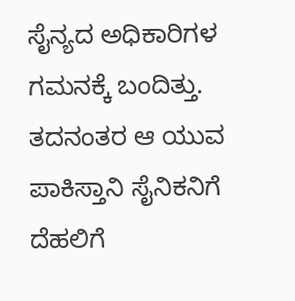ಸೈನ್ಯದ ಅಧಿಕಾರಿಗಳ ಗಮನಕ್ಕೆ ಬಂದಿತ್ತು. ತದನಂತರ ಆ ಯುವ ಪಾಕಿಸ್ತಾನಿ ಸೈನಿಕನಿಗೆ ದೆಹಲಿಗೆ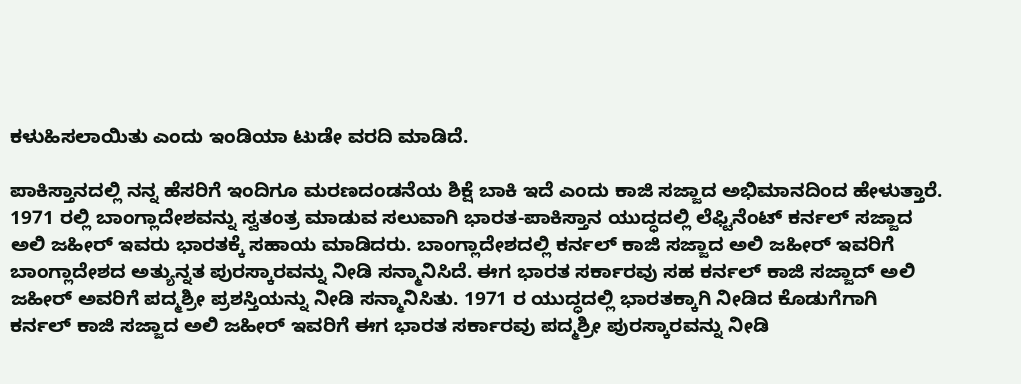ಕಳುಹಿಸಲಾಯಿತು ಎಂದು ಇಂಡಿಯಾ ಟುಡೇ ವರದಿ ಮಾಡಿದೆ.

ಪಾಕಿಸ್ತಾನದಲ್ಲಿ ನನ್ನ ಹೆಸರಿಗೆ ಇಂದಿಗೂ ಮರಣದಂಡನೆಯ ಶಿಕ್ಷೆ ಬಾಕಿ ಇದೆ ಎಂದು ಕಾಜಿ ಸಜ್ಜಾದ ಅಭಿಮಾನದಿಂದ ಹೇಳುತ್ತಾರೆ. 1971 ರಲ್ಲಿ ಬಾಂಗ್ಲಾದೇಶವನ್ನು ಸ್ವತಂತ್ರ ಮಾಡುವ ಸಲುವಾಗಿ ಭಾರತ-ಪಾಕಿಸ್ತಾನ ಯುದ್ಧದಲ್ಲಿ ಲೆಫ್ಟಿನೆಂಟ್ ಕರ್ನಲ್ ಸಜ್ಜಾದ ಅಲಿ ಜಹೀರ್ ಇವರು ಭಾರತಕ್ಕೆ ಸಹಾಯ ಮಾಡಿದರು. ಬಾಂಗ್ಲಾದೇಶದಲ್ಲಿ ಕರ್ನಲ್ ಕಾಜಿ ಸಜ್ಜಾದ ಅಲಿ ಜಹೀರ್ ಇವರಿಗೆ ಬಾಂಗ್ಲಾದೇಶದ ಅತ್ಯುನ್ನತ ಪುರಸ್ಕಾರವನ್ನು ನೀಡಿ ಸನ್ಮಾನಿಸಿದೆ. ಈಗ ಭಾರತ ಸರ್ಕಾರವು ಸಹ ಕರ್ನಲ್ ಕಾಜಿ ಸಜ್ಜಾದ್ ಅಲಿ ಜಹೀರ್ ಅವರಿಗೆ ಪದ್ಮಶ್ರೀ ಪ್ರಶಸ್ತಿಯನ್ನು ನೀಡಿ ಸನ್ಮಾನಿಸಿತು. 1971 ರ ಯುದ್ಧದಲ್ಲಿ ಭಾರತಕ್ಕಾಗಿ ನೀಡಿದ ಕೊಡುಗೆಗಾಗಿ ಕರ್ನಲ್ ಕಾಜಿ ಸಜ್ಜಾದ ಅಲಿ ಜಹೀರ್ ಇವರಿಗೆ ಈಗ ಭಾರತ ಸರ್ಕಾರವು ಪದ್ಮಶ್ರೀ ಪುರಸ್ಕಾರವನ್ನು ನೀಡಿ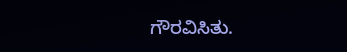ಗೌರವಿಸಿತು.